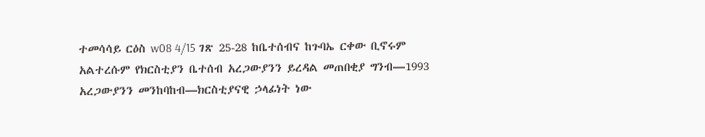ተመሳሳይ ርዕስ w08 4/15 ገጽ 25-28 ከቤተሰብና ከጉባኤ ርቀው ቢኖሩም አልተረሱም የክርስቲያን ቤተሰብ አረጋውያንን ይረዳል መጠበቂያ ግንብ—1993 አረጋውያንን መንከባከብ—ክርስቲያናዊ ኃላፊነት ነው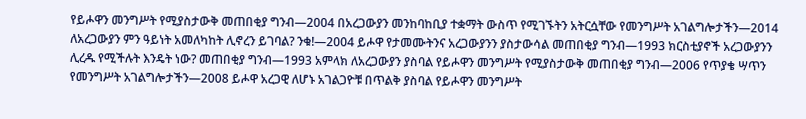የይሖዋን መንግሥት የሚያስታውቅ መጠበቂያ ግንብ—2004 በአረጋውያን መንከባከቢያ ተቋማት ውስጥ የሚገኙትን አትርሷቸው የመንግሥት አገልግሎታችን—2014 ለአረጋውያን ምን ዓይነት አመለካከት ሊኖረን ይገባል? ንቁ!—2004 ይሖዋ የታመሙትንና አረጋውያንን ያስታውሳል መጠበቂያ ግንብ—1993 ክርስቲያኖች አረጋውያንን ሊረዱ የሚችሉት እንዴት ነው? መጠበቂያ ግንብ—1993 አምላክ ለአረጋውያን ያስባል የይሖዋን መንግሥት የሚያስታውቅ መጠበቂያ ግንብ—2006 የጥያቄ ሣጥን የመንግሥት አገልግሎታችን—2008 ይሖዋ አረጋዊ ለሆኑ አገልጋዮቹ በጥልቅ ያስባል የይሖዋን መንግሥት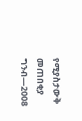የሚያስታውቅ መጠበቂያ ግንብ—2008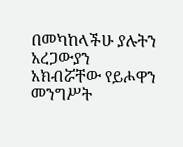በመካከላችሁ ያሉትን አረጋውያን አክብሯቸው የይሖዋን መንግሥት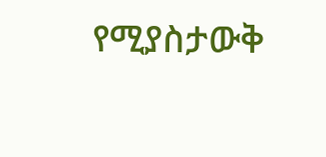የሚያስታውቅ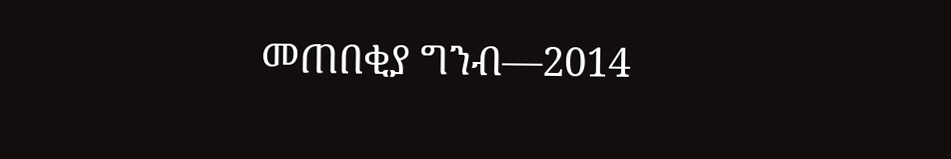መጠበቂያ ግንብ—2014